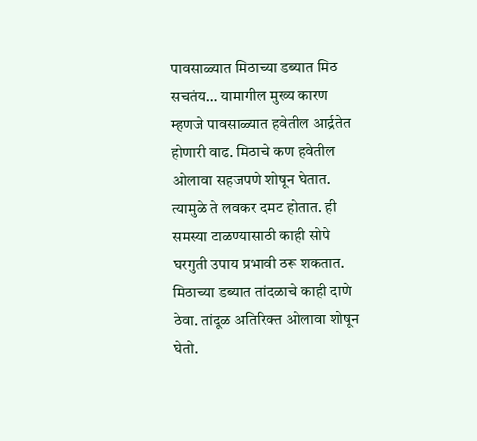पावसाळ्यात मिठाच्या डब्यात मिठ सचतंय… यामागील मुख्य कारण म्हणजे पावसाळ्यात हवेतील आर्द्रतेत होणारी वाढ. मिठाचे कण हवेतील ओलावा सहजपणे शोषून घेतात. त्यामुळे ते लवकर दमट होतात. ही समस्या टाळण्यासाठी काही सोपे घरगुती उपाय प्रभावी ठरू शकतात.
मिठाच्या डब्यात तांदळाचे काही दाणे ठेवा. तांदूळ अतिरिक्त ओलावा शोषून घेतो.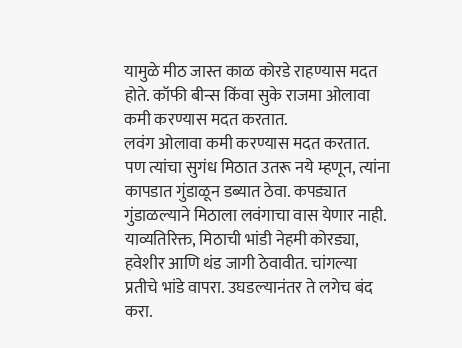यामुळे मीठ जास्त काळ कोरडे राहण्यास मदत होते. कॉफी बीन्स किंवा सुके राजमा ओलावा कमी करण्यास मदत करतात.
लवंग ओलावा कमी करण्यास मदत करतात. पण त्यांचा सुगंध मिठात उतरू नये म्हणून, त्यांना कापडात गुंडाळून डब्यात ठेवा. कपड्यात गुंडाळल्याने मिठाला लवंगाचा वास येणार नाही.
याव्यतिरिक्त, मिठाची भांडी नेहमी कोरड्या, हवेशीर आणि थंड जागी ठेवावीत. चांगल्या प्रतीचे भांडे वापरा. उघडल्यानंतर ते लगेच बंद करा.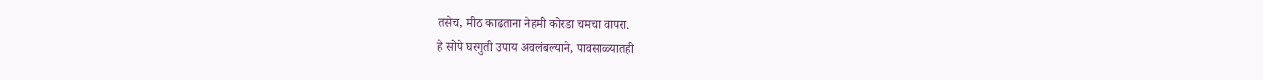तसेच, मीठ काढताना नेहमी कोरडा चमचा वापरा.
हे सोपे घरगुती उपाय अवलंबल्याने, पावसाळ्यातही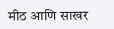मीठ आणि साखर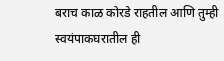बराच काळ कोरडे राहतील आणि तुम्ही स्वयंपाकघरातील ही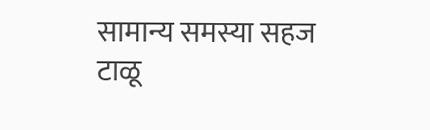सामान्य समस्या सहज टाळू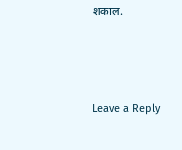शकाल.




Leave a Reply